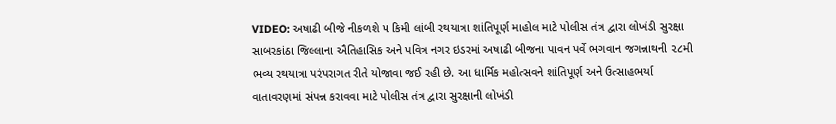VIDEO: અષાઢી બીજે નીકળશે ૫ કિમી લાંબી રથયાત્રા શાંતિપૂર્ણ માહોલ માટે પોલીસ તંત્ર દ્વારા લોખંડી સુરક્ષા
સાબરકાંઠા જિલ્લાના ઐતિહાસિક અને પવિત્ર નગર ઇડરમાં અષાઢી બીજના પાવન પર્વે ભગવાન જગન્નાથની ૨૮મી ભવ્ય રથયાત્રા પરંપરાગત રીતે યોજાવા જઈ રહી છે. આ ધાર્મિક મહોત્સવને શાંતિપૂર્ણ અને ઉત્સાહભર્યા વાતાવરણમાં સંપન્ન કરાવવા માટે પોલીસ તંત્ર દ્વારા સુરક્ષાની લોખંડી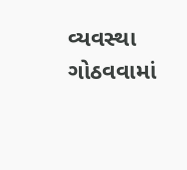વ્યવસ્થા ગોઠવવામાં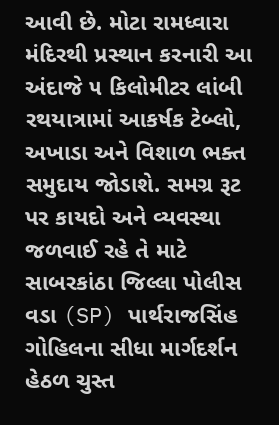આવી છે. મોટા રામધ્વારા મંદિરથી પ્રસ્થાન કરનારી આ અંદાજે ૫ કિલોમીટર લાંબી રથયાત્રામાં આકર્ષક ટેબ્લો, અખાડા અને વિશાળ ભક્ત સમુદાય જોડાશે. સમગ્ર રૂટ પર કાયદો અને વ્યવસ્થા જળવાઈ રહે તે માટે સાબરકાંઠા જિલ્લા પોલીસ વડા (SP) પાર્થરાજસિંહ ગોહિલના સીધા માર્ગદર્શન હેઠળ ચુસ્ત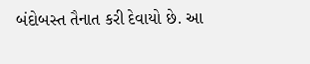બંદોબસ્ત તૈનાત કરી દેવાયો છે. આ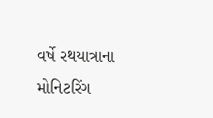વર્ષે રથયાત્રાના મોનિટરિંગ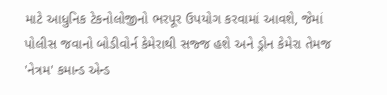માટે આધુનિક ટેકનોલોજીનો ભરપૂર ઉપયોગ કરવામાં આવશે, જેમાં પોલીસ જવાનો બોડીવોર્ન કેમેરાથી સજ્જ હશે અને ડ્રોન કેમેરા તેમજ 'નેત્રમ' કમાન્ડ એન્ડ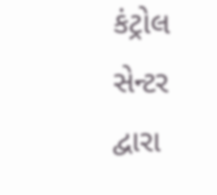કંટ્રોલ સેન્ટર દ્વારા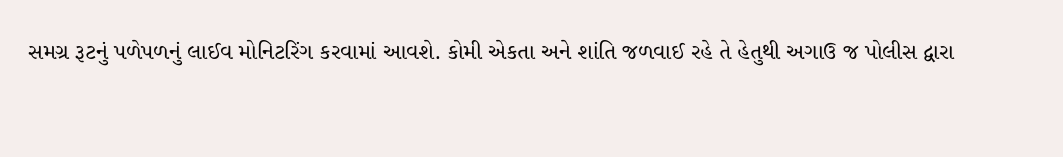સમગ્ર રૂટનું પળેપળનું લાઈવ મોનિટરિંગ કરવામાં આવશે. કોમી એકતા અને શાંતિ જળવાઈ રહે તે હેતુથી અગાઉ જ પોલીસ દ્વારા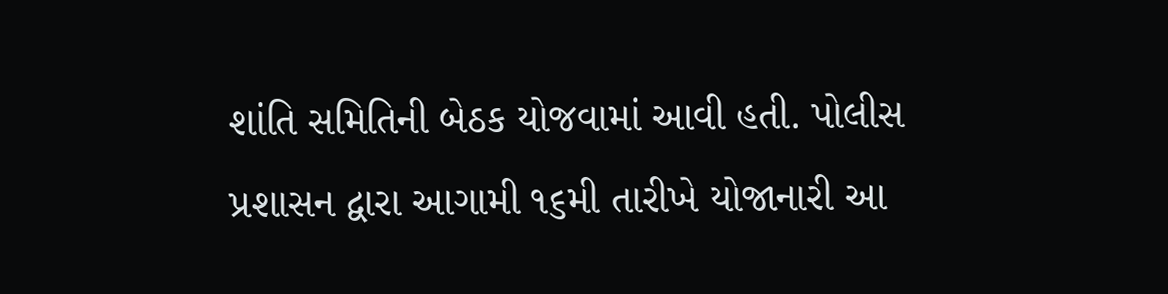શાંતિ સમિતિની બેઠક યોજવામાં આવી હતી. પોલીસ પ્રશાસન દ્વારા આગામી ૧૬મી તારીખે યોજાનારી આ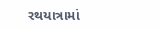રથયાત્રામાં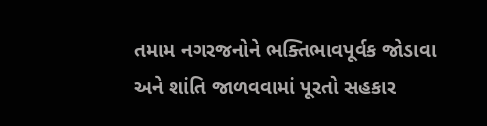તમામ નગરજનોને ભક્તિભાવપૂર્વક જોડાવા અને શાંતિ જાળવવામાં પૂરતો સહકાર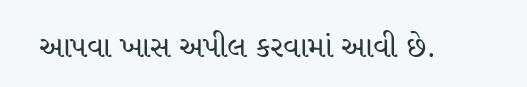આપવા ખાસ અપીલ કરવામાં આવી છે.